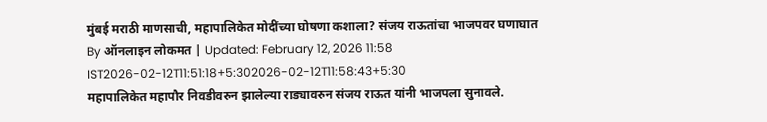मुंबई मराठी माणसाची, महापालिकेत मोदींच्या घोषणा कशाला? संजय राऊतांचा भाजपवर घणाघात
By ऑनलाइन लोकमत | Updated: February 12, 2026 11:58 IST2026-02-12T11:51:18+5:302026-02-12T11:58:43+5:30
महापालिकेत महापौर निवडीवरुन झालेल्या राड्यावरुन संजय राऊत यांनी भाजपला सुनावले.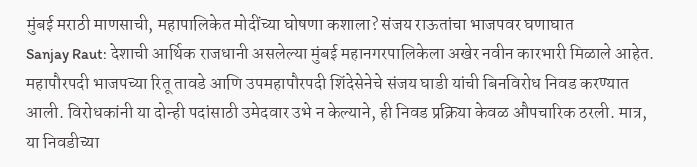मुंबई मराठी माणसाची, महापालिकेत मोदींच्या घोषणा कशाला? संजय राऊतांचा भाजपवर घणाघात
Sanjay Raut: देशाची आर्थिक राजधानी असलेल्या मुंबई महानगरपालिकेला अखेर नवीन कारभारी मिळाले आहेत. महापौरपदी भाजपच्या रितू तावडे आणि उपमहापौरपदी शिंदेसेनेचे संजय घाडी यांची बिनविरोध निवड करण्यात आली. विरोधकांनी या दोन्ही पदांसाठी उमेदवार उभे न केल्याने, ही निवड प्रक्रिया केवळ औपचारिक ठरली. मात्र, या निवडीच्या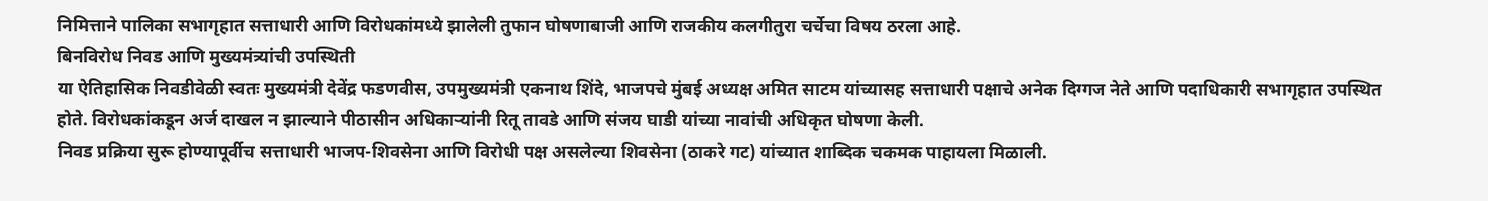निमित्ताने पालिका सभागृहात सत्ताधारी आणि विरोधकांमध्ये झालेली तुफान घोषणाबाजी आणि राजकीय कलगीतुरा चर्चेचा विषय ठरला आहे.
बिनविरोध निवड आणि मुख्यमंत्र्यांची उपस्थिती
या ऐतिहासिक निवडीवेळी स्वतः मुख्यमंत्री देवेंद्र फडणवीस, उपमुख्यमंत्री एकनाथ शिंदे, भाजपचे मुंबई अध्यक्ष अमित साटम यांच्यासह सत्ताधारी पक्षाचे अनेक दिग्गज नेते आणि पदाधिकारी सभागृहात उपस्थित होते. विरोधकांकडून अर्ज दाखल न झाल्याने पीठासीन अधिकाऱ्यांनी रितू तावडे आणि संजय घाडी यांच्या नावांची अधिकृत घोषणा केली.
निवड प्रक्रिया सुरू होण्यापूर्वीच सत्ताधारी भाजप-शिवसेना आणि विरोधी पक्ष असलेल्या शिवसेना (ठाकरे गट) यांच्यात शाब्दिक चकमक पाहायला मिळाली.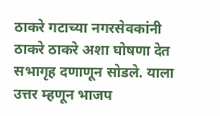ठाकरे गटाच्या नगरसेवकांनी ठाकरे ठाकरे अशा घोषणा देत सभागृह दणाणून सोडले. याला उत्तर म्हणून भाजप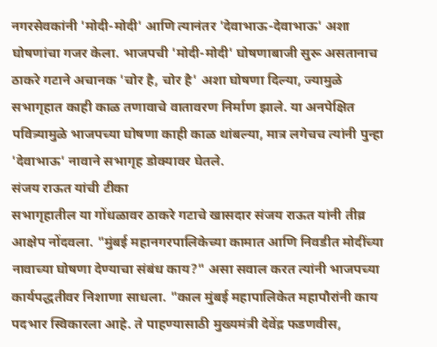नगरसेवकांनी 'मोदी-मोदी' आणि त्यानंतर 'देवाभाऊ-देवाभाऊ' अशा घोषणांचा गजर केला. भाजपची 'मोदी-मोदी' घोषणाबाजी सुरू असतानाच ठाकरे गटाने अचानक 'चोर है, चोर है' अशा घोषणा दिल्या, ज्यामुळे सभागृहात काही काळ तणावाचे वातावरण निर्माण झाले. या अनपेक्षित पवित्र्यामुळे भाजपच्या घोषणा काही काळ थांबल्या, मात्र लगेचच त्यांनी पुन्हा 'देवाभाऊ' नावाने सभागृह डोक्यावर घेतले.
संजय राऊत यांची टीका
सभागृहातील या गोंधळावर ठाकरे गटाचे खासदार संजय राऊत यांनी तीव्र आक्षेप नोंदवला. "मुंबई महानगरपालिकेच्या कामात आणि निवडीत मोदींच्या नावाच्या घोषणा देण्याचा संबंध काय?" असा सवाल करत त्यांनी भाजपच्या कार्यपद्धतीवर निशाणा साधला. "काल मुंबई महापालिकेत महापौरांनी काय पदभार स्विकारला आहे. ते पाहण्यासाठी मुख्यमंत्री देवेंद्र फडणवीस,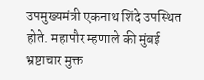उपमुख्यमंत्री एकनाथ शिंदे उपस्थित होते. महापौर म्हणाले की मुंबई भ्रष्टाचार मुक्त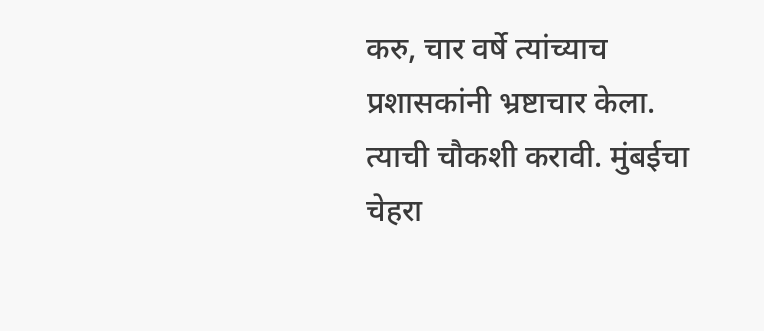करु, चार वर्षे त्यांच्याच प्रशासकांनी भ्रष्टाचार केला. त्याची चौकशी करावी. मुंबईचा चेहरा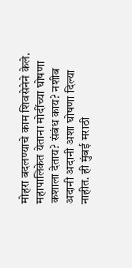मोहरा बदलण्याचे काम शिवसेनेने केले. महापालिकेत येताना मोदींच्या घोषणा कशाला देताय? संबंध काय? नशीब अदानी अदानी अशा घोषणा दिल्या नाहीत. ही मुंबई मराठी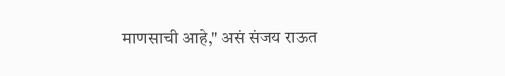माणसाची आहे," असं संजय राऊत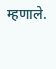म्हणाले.